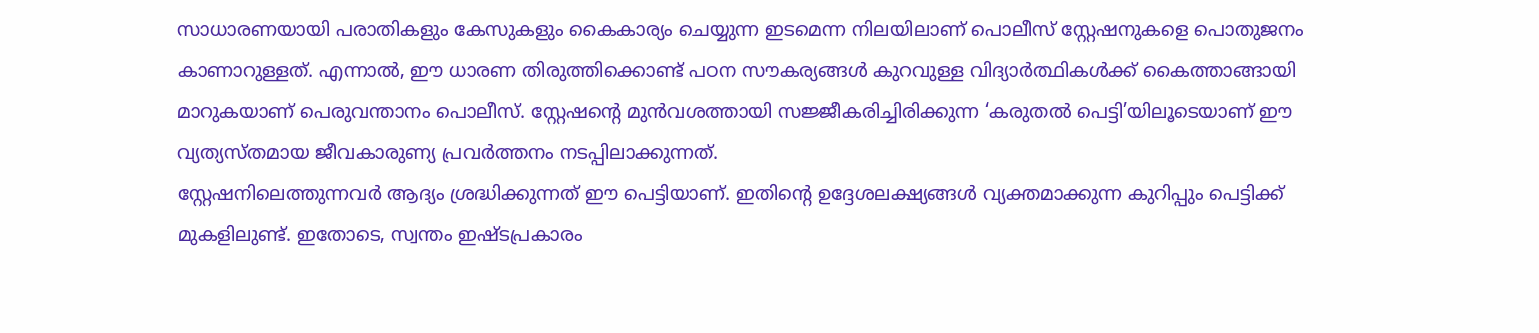സാധാരണയായി പരാതികളും കേസുകളും കൈകാര്യം ചെയ്യുന്ന ഇടമെന്ന നിലയിലാണ് പൊലീസ് സ്റ്റേഷനുകളെ പൊതുജനം കാണാറുള്ളത്. എന്നാൽ, ഈ ധാരണ തിരുത്തിക്കൊണ്ട് പഠന സൗകര്യങ്ങൾ കുറവുള്ള വിദ്യാർത്ഥികൾക്ക് കൈത്താങ്ങായി മാറുകയാണ് പെരുവന്താനം പൊലീസ്. സ്റ്റേഷന്റെ മുൻവശത്തായി സജ്ജീകരിച്ചിരിക്കുന്ന ‘കരുതൽ പെട്ടി’യിലൂടെയാണ് ഈ വ്യത്യസ്തമായ ജീവകാരുണ്യ പ്രവർത്തനം നടപ്പിലാക്കുന്നത്.
സ്റ്റേഷനിലെത്തുന്നവർ ആദ്യം ശ്രദ്ധിക്കുന്നത് ഈ പെട്ടിയാണ്. ഇതിന്റെ ഉദ്ദേശലക്ഷ്യങ്ങൾ വ്യക്തമാക്കുന്ന കുറിപ്പും പെട്ടിക്ക് മുകളിലുണ്ട്. ഇതോടെ, സ്വന്തം ഇഷ്ടപ്രകാരം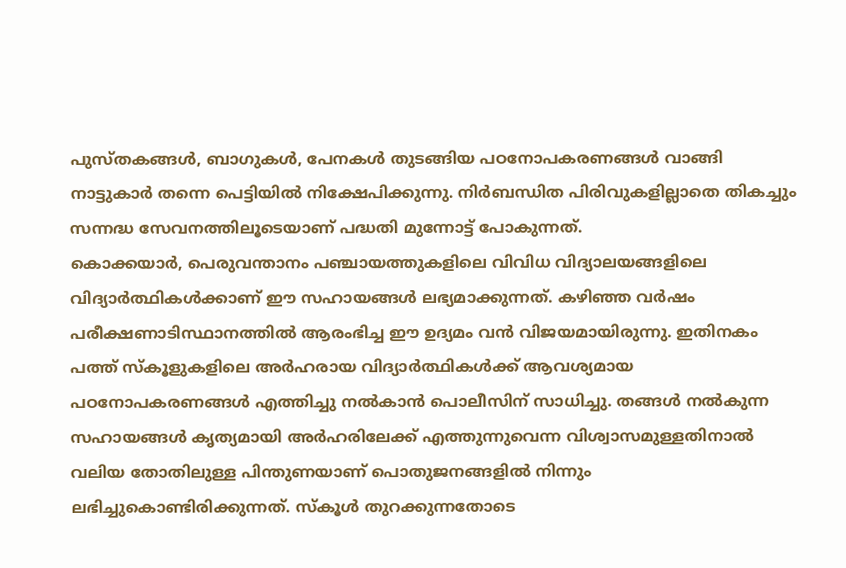പുസ്തകങ്ങൾ, ബാഗുകൾ, പേനകൾ തുടങ്ങിയ പഠനോപകരണങ്ങൾ വാങ്ങി നാട്ടുകാർ തന്നെ പെട്ടിയിൽ നിക്ഷേപിക്കുന്നു. നിർബന്ധിത പിരിവുകളില്ലാതെ തികച്ചും സന്നദ്ധ സേവനത്തിലൂടെയാണ് പദ്ധതി മുന്നോട്ട് പോകുന്നത്.
കൊക്കയാർ, പെരുവന്താനം പഞ്ചായത്തുകളിലെ വിവിധ വിദ്യാലയങ്ങളിലെ വിദ്യാർത്ഥികൾക്കാണ് ഈ സഹായങ്ങൾ ലഭ്യമാക്കുന്നത്. കഴിഞ്ഞ വർഷം പരീക്ഷണാടിസ്ഥാനത്തിൽ ആരംഭിച്ച ഈ ഉദ്യമം വൻ വിജയമായിരുന്നു. ഇതിനകം പത്ത് സ്കൂളുകളിലെ അർഹരായ വിദ്യാർത്ഥികൾക്ക് ആവശ്യമായ പഠനോപകരണങ്ങൾ എത്തിച്ചു നൽകാൻ പൊലീസിന് സാധിച്ചു. തങ്ങൾ നൽകുന്ന സഹായങ്ങൾ കൃത്യമായി അർഹരിലേക്ക് എത്തുന്നുവെന്ന വിശ്വാസമുള്ളതിനാൽ വലിയ തോതിലുള്ള പിന്തുണയാണ് പൊതുജനങ്ങളിൽ നിന്നും ലഭിച്ചുകൊണ്ടിരിക്കുന്നത്. സ്കൂൾ തുറക്കുന്നതോടെ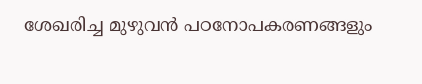ശേഖരിച്ച മുഴുവൻ പഠനോപകരണങ്ങളും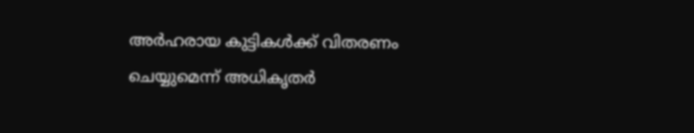അർഹരായ കുട്ടികൾക്ക് വിതരണം ചെയ്യുമെന്ന് അധികൃതർ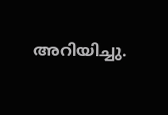അറിയിച്ചു.